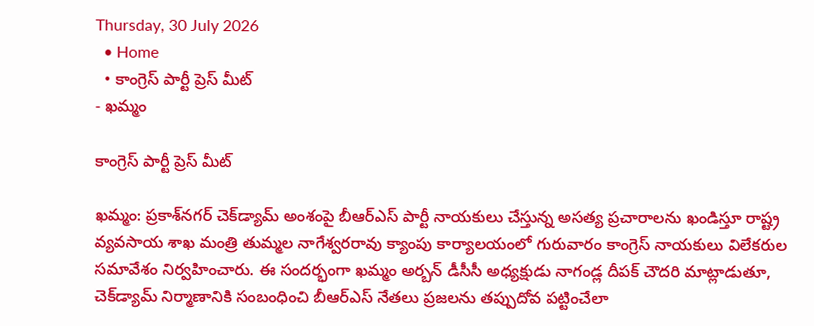Thursday, 30 July 2026
  • Home
  • కాంగ్రెస్ పార్టీ ప్రెస్ మీట్
- ఖమ్మం

కాంగ్రెస్ పార్టీ ప్రెస్ మీట్

ఖమ్మం: ప్రకాశ్‌నగర్ చెక్‌డ్యామ్ అంశంపై బీఆర్ఎస్ పార్టీ నాయకులు చేస్తున్న అసత్య ప్రచారాలను ఖండిస్తూ రాష్ట్ర వ్యవసాయ శాఖ మంత్రి తుమ్మల నాగేశ్వరరావు క్యాంపు కార్యాలయంలో గురువారం కాంగ్రెస్ నాయకులు విలేకరుల సమావేశం నిర్వహించారు. ఈ సందర్భంగా ఖమ్మం అర్బన్ డీసీసీ అధ్యక్షుడు నాగండ్ల దీపక్ చౌదరి మాట్లాడుతూ, చెక్‌డ్యామ్ నిర్మాణానికి సంబంధించి బీఆర్ఎస్ నేతలు ప్రజలను తప్పుదోవ పట్టించేలా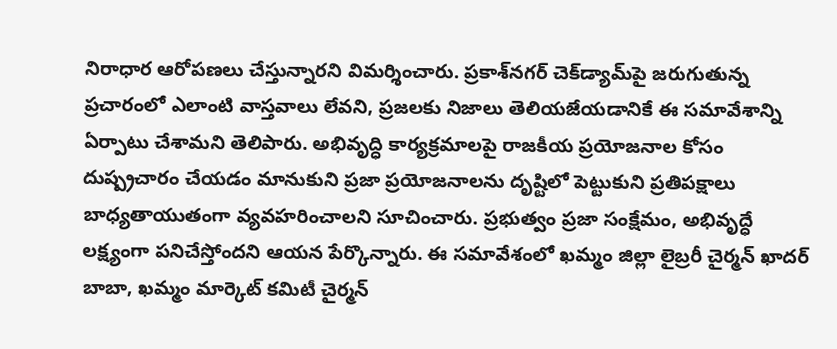నిరాధార ఆరోపణలు చేస్తున్నారని విమర్శించారు. ప్రకాశ్‌నగర్ చెక్‌డ్యామ్‌పై జరుగుతున్న ప్రచారంలో ఎలాంటి వాస్తవాలు లేవని, ప్రజలకు నిజాలు తెలియజేయడానికే ఈ సమావేశాన్ని ఏర్పాటు చేశామని తెలిపారు. అభివృద్ధి కార్యక్రమాలపై రాజకీయ ప్రయోజనాల కోసం దుష్ప్రచారం చేయడం మానుకుని ప్రజా ప్రయోజనాలను దృష్టిలో పెట్టుకుని ప్రతిపక్షాలు బాధ్యతాయుతంగా వ్యవహరించాలని సూచించారు. ప్రభుత్వం ప్రజా సంక్షేమం, అభివృద్ధే లక్ష్యంగా పనిచేస్తోందని ఆయన పేర్కొన్నారు. ఈ సమావేశంలో ఖమ్మం జిల్లా లైబ్రరీ చైర్మన్ ఖాదర్ బాబా, ఖమ్మం మార్కెట్ కమిటీ చైర్మన్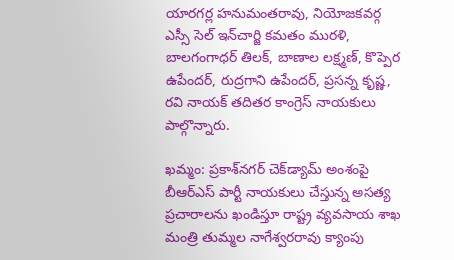యారగర్ల హనుమంతరావు, నియోజకవర్గ ఎస్సీ సెల్ ఇన్‌చార్జి కమతం మురళి, బాలగంగాధర్ తిలక్, బాణాల లక్ష్మణ్, కొప్పెర ఉపేందర్, రుద్రగాని ఉపేందర్, ప్రసన్న కృష్ణ, రవి నాయక్ తదితర కాంగ్రెస్ నాయకులు పాల్గొన్నారు.

ఖమ్మం: ప్రకాశ్‌నగర్ చెక్‌డ్యామ్ అంశంపై బీఆర్ఎస్ పార్టీ నాయకులు చేస్తున్న అసత్య ప్రచారాలను ఖండిస్తూ రాష్ట్ర వ్యవసాయ శాఖ మంత్రి తుమ్మల నాగేశ్వరరావు క్యాంపు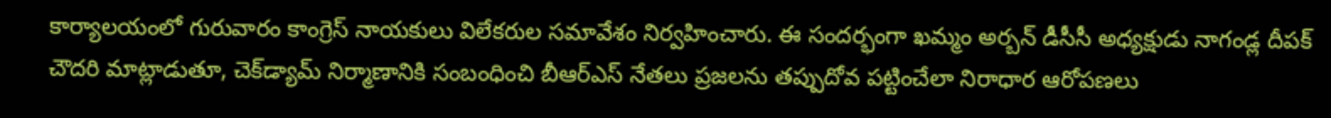కార్యాలయంలో గురువారం కాంగ్రెస్ నాయకులు విలేకరుల సమావేశం నిర్వహించారు. ఈ సందర్భంగా ఖమ్మం అర్బన్ డీసీసీ అధ్యక్షుడు నాగండ్ల దీపక్ చౌదరి మాట్లాడుతూ, చెక్‌డ్యామ్ నిర్మాణానికి సంబంధించి బీఆర్ఎస్ నేతలు ప్రజలను తప్పుదోవ పట్టించేలా నిరాధార ఆరోపణలు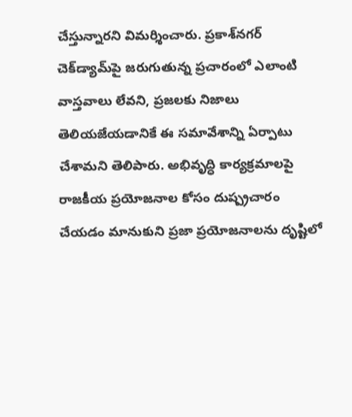చేస్తున్నారని విమర్శించారు. ప్రకాశ్‌నగర్ చెక్‌డ్యామ్‌పై జరుగుతున్న ప్రచారంలో ఎలాంటి వాస్తవాలు లేవని, ప్రజలకు నిజాలు తెలియజేయడానికే ఈ సమావేశాన్ని ఏర్పాటు చేశామని తెలిపారు. అభివృద్ధి కార్యక్రమాలపై రాజకీయ ప్రయోజనాల కోసం దుష్ప్రచారం చేయడం మానుకుని ప్రజా ప్రయోజనాలను దృష్టిలో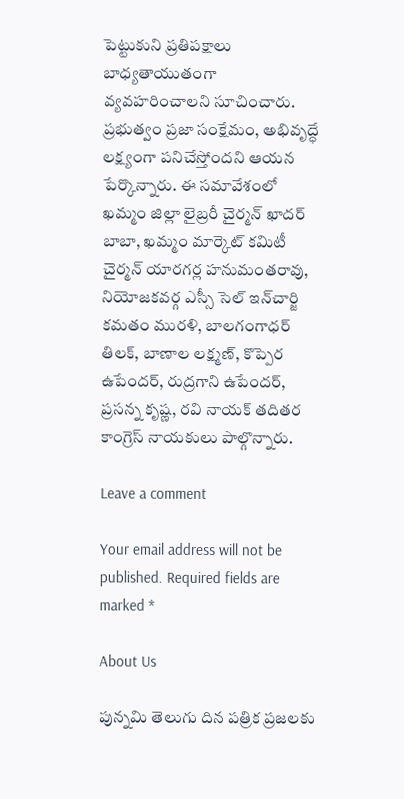పెట్టుకుని ప్రతిపక్షాలు బాధ్యతాయుతంగా వ్యవహరించాలని సూచించారు. ప్రభుత్వం ప్రజా సంక్షేమం, అభివృద్ధే లక్ష్యంగా పనిచేస్తోందని ఆయన పేర్కొన్నారు. ఈ సమావేశంలో ఖమ్మం జిల్లా లైబ్రరీ చైర్మన్ ఖాదర్ బాబా, ఖమ్మం మార్కెట్ కమిటీ చైర్మన్ యారగర్ల హనుమంతరావు, నియోజకవర్గ ఎస్సీ సెల్ ఇన్‌చార్జి కమతం మురళి, బాలగంగాధర్ తిలక్, బాణాల లక్ష్మణ్, కొప్పెర ఉపేందర్, రుద్రగాని ఉపేందర్, ప్రసన్న కృష్ణ, రవి నాయక్ తదితర కాంగ్రెస్ నాయకులు పాల్గొన్నారు.

Leave a comment

Your email address will not be published. Required fields are marked *

About Us

పున్నమి తెలుగు దిన పత్రిక ప్రజలకు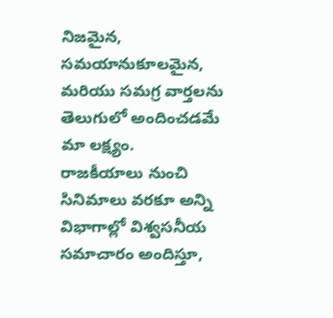నిజమైన, సమయానుకూలమైన, మరియు సమగ్ర వార్తలను తెలుగులో అందించడమే మా లక్ష్యం.
రాజకీయాలు నుంచి సినిమాలు వరకూ అన్ని విభాగాల్లో విశ్వసనీయ సమాచారం అందిస్తూ,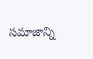సమాజాన్ని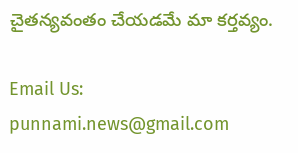చైతన్యవంతం చేయడమే మా కర్తవ్యం.

Email Us: punnami.news@gmail.com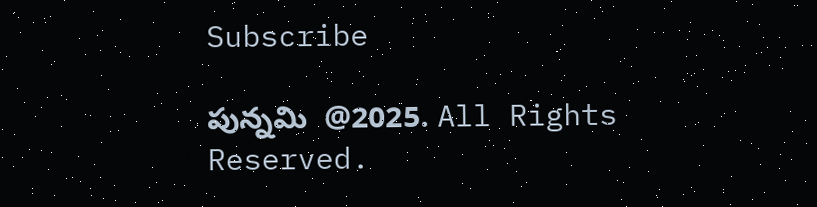Subscribe

పున్నమి  @2025. All Rights Reserved.